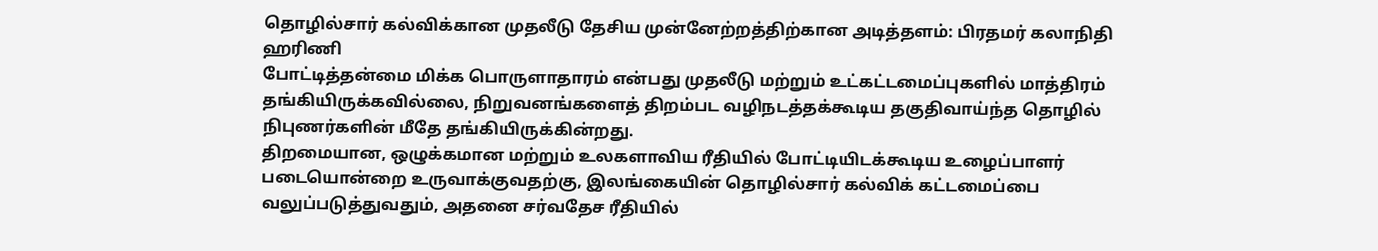தொழில்சார் கல்விக்கான முதலீடு தேசிய முன்னேற்றத்திற்கான அடித்தளம்: பிரதமர் கலாநிதி ஹரிணி
போட்டித்தன்மை மிக்க பொருளாதாரம் என்பது முதலீடு மற்றும் உட்கட்டமைப்புகளில் மாத்திரம் தங்கியிருக்கவில்லை, நிறுவனங்களைத் திறம்பட வழிநடத்தக்கூடிய தகுதிவாய்ந்த தொழில் நிபுணர்களின் மீதே தங்கியிருக்கின்றது.
திறமையான, ஒழுக்கமான மற்றும் உலகளாவிய ரீதியில் போட்டியிடக்கூடிய உழைப்பாளர் படையொன்றை உருவாக்குவதற்கு, இலங்கையின் தொழில்சார் கல்விக் கட்டமைப்பை வலுப்படுத்துவதும், அதனை சர்வதேச ரீதியில்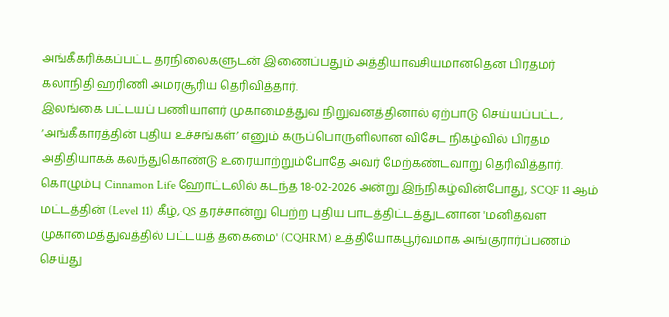அங்கீகரிக்கப்பட்ட தரநிலைகளுடன் இணைப்பதும் அத்தியாவசியமானதென பிரதமர் கலாநிதி ஹரிணி அமரசூரிய தெரிவித்தார்.
இலங்கை பட்டயப் பணியாளர் முகாமைத்துவ நிறுவனத்தினால் ஏற்பாடு செய்யப்பட்ட, ‘அங்கீகாரத்தின் புதிய உச்சங்கள்’ எனும் கருப்பொருளிலான விசேட நிகழ்வில் பிரதம அதிதியாகக் கலந்துகொண்டு உரையாற்றும்போதே அவர் மேற்கண்டவாறு தெரிவித்தார்.
கொழும்பு Cinnamon Life ஹோட்டலில் கடந்த 18-02-2026 அன்று இந்நிகழ்வின்போது, SCQF 11 ஆம் மட்டத்தின் (Level 11) கீழ், QS தரச்சான்று பெற்ற புதிய பாடத்திட்டத்துடனான 'மனிதவள முகாமைத்துவத்தில் பட்டயத் தகைமை' (CQHRM) உத்தியோகபூர்வமாக அங்குரார்ப்பணம் செய்து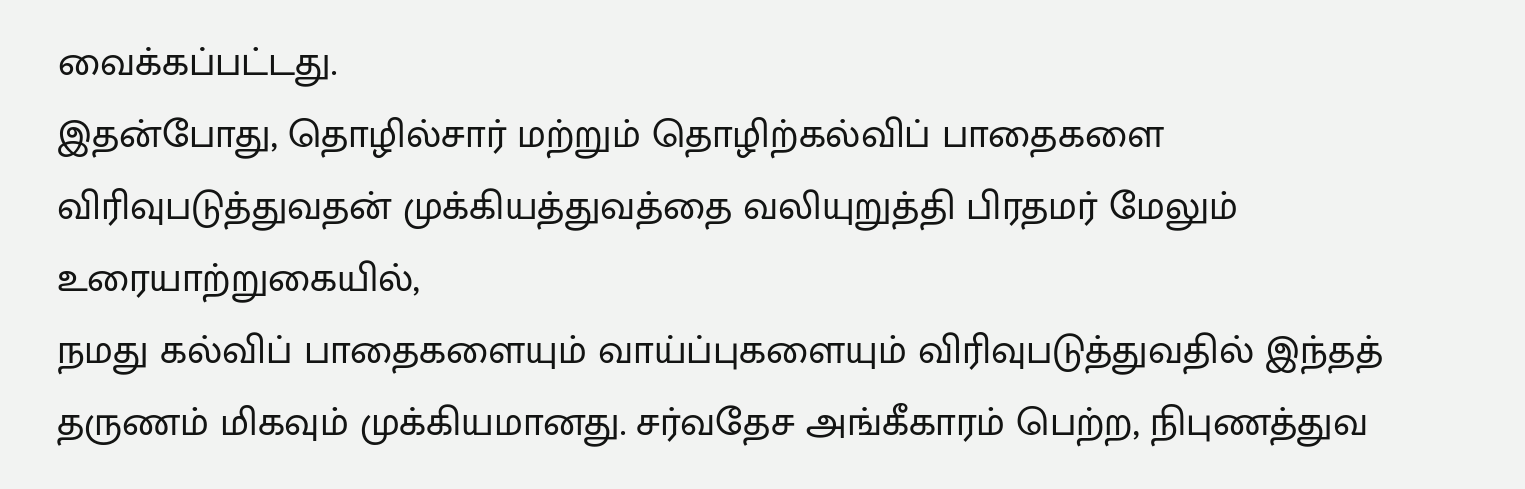வைக்கப்பட்டது.
இதன்போது, தொழில்சார் மற்றும் தொழிற்கல்விப் பாதைகளை விரிவுபடுத்துவதன் முக்கியத்துவத்தை வலியுறுத்தி பிரதமர் மேலும் உரையாற்றுகையில்,
நமது கல்விப் பாதைகளையும் வாய்ப்புகளையும் விரிவுபடுத்துவதில் இந்தத் தருணம் மிகவும் முக்கியமானது. சர்வதேச அங்கீகாரம் பெற்ற, நிபுணத்துவ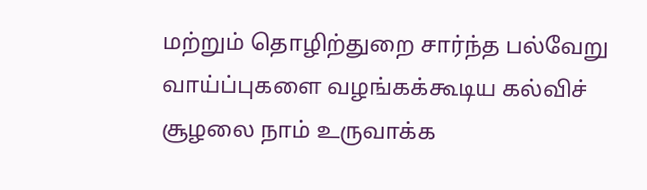மற்றும் தொழிற்துறை சார்ந்த பல்வேறு வாய்ப்புகளை வழங்கக்கூடிய கல்விச் சூழலை நாம் உருவாக்க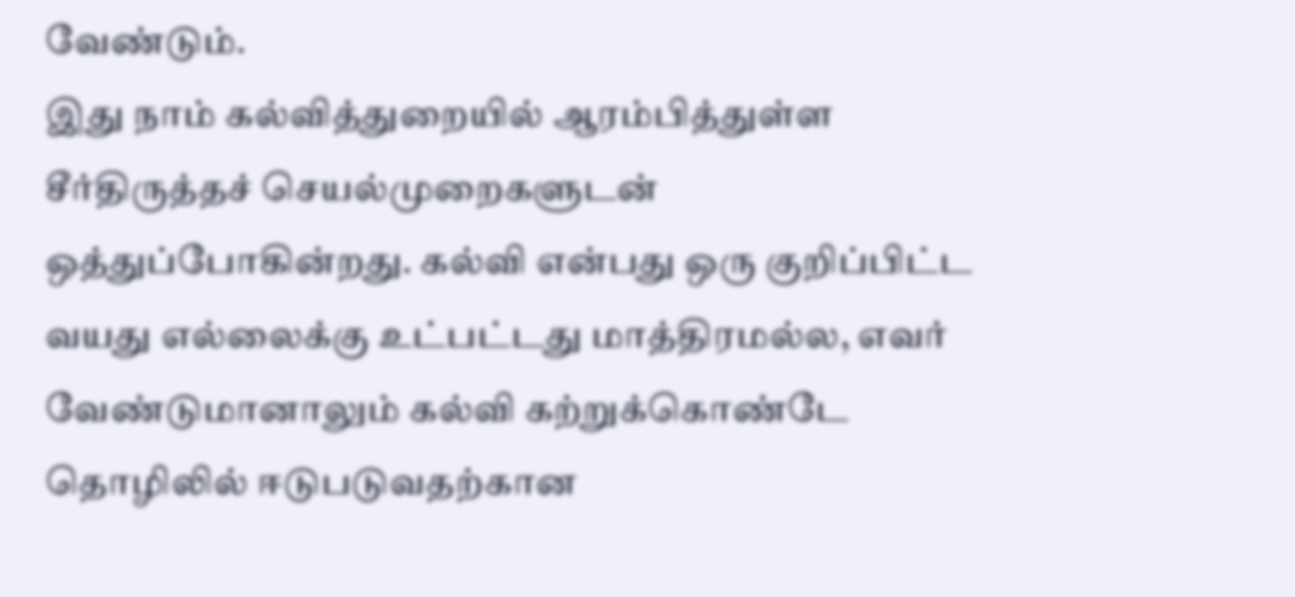வேண்டும்.
இது நாம் கல்வித்துறையில் ஆரம்பித்துள்ள சீர்திருத்தச் செயல்முறைகளுடன் ஒத்துப்போகின்றது. கல்வி என்பது ஒரு குறிப்பிட்ட வயது எல்லைக்கு உட்பட்டது மாத்திரமல்ல, எவர் வேண்டுமானாலும் கல்வி கற்றுக்கொண்டே தொழிலில் ஈடுபடுவதற்கான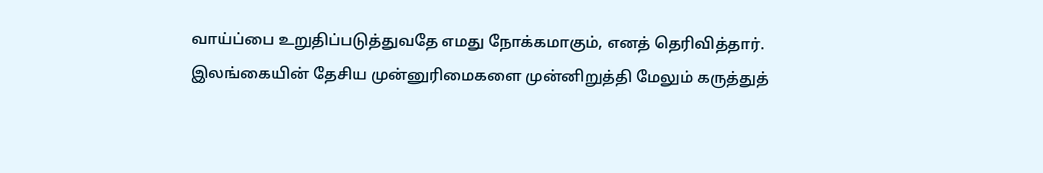வாய்ப்பை உறுதிப்படுத்துவதே எமது நோக்கமாகும், எனத் தெரிவித்தார்.
இலங்கையின் தேசிய முன்னுரிமைகளை முன்னிறுத்தி மேலும் கருத்துத்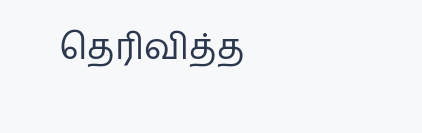தெரிவித்த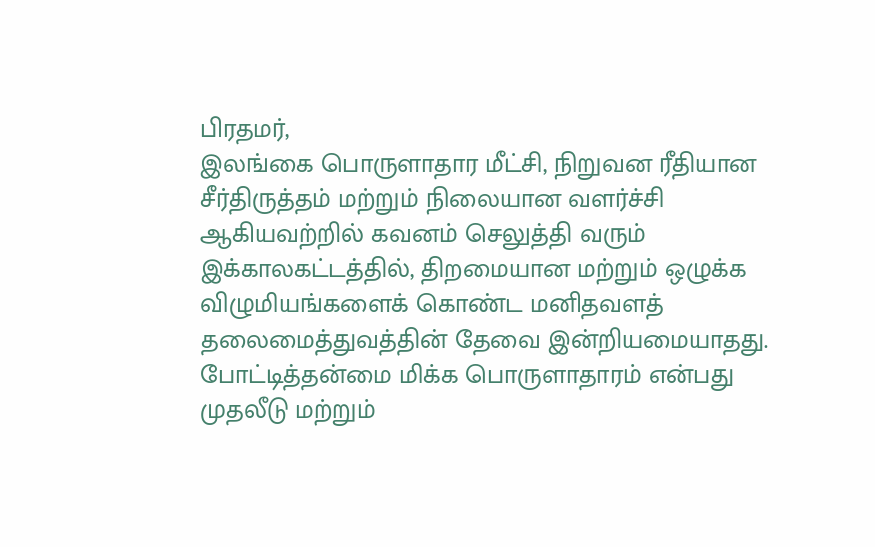பிரதமர்,
இலங்கை பொருளாதார மீட்சி, நிறுவன ரீதியான சீர்திருத்தம் மற்றும் நிலையான வளர்ச்சி ஆகியவற்றில் கவனம் செலுத்தி வரும் இக்காலகட்டத்தில், திறமையான மற்றும் ஒழுக்க விழுமியங்களைக் கொண்ட மனிதவளத் தலைமைத்துவத்தின் தேவை இன்றியமையாதது. போட்டித்தன்மை மிக்க பொருளாதாரம் என்பது முதலீடு மற்றும்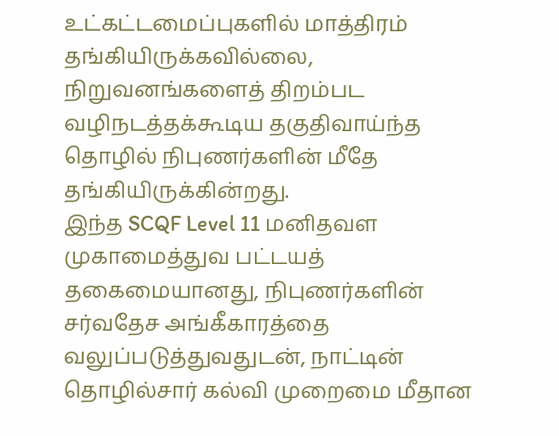உட்கட்டமைப்புகளில் மாத்திரம் தங்கியிருக்கவில்லை, நிறுவனங்களைத் திறம்பட வழிநடத்தக்கூடிய தகுதிவாய்ந்த தொழில் நிபுணர்களின் மீதே தங்கியிருக்கின்றது.
இந்த SCQF Level 11 மனிதவள முகாமைத்துவ பட்டயத் தகைமையானது, நிபுணர்களின் சர்வதேச அங்கீகாரத்தை வலுப்படுத்துவதுடன், நாட்டின் தொழில்சார் கல்வி முறைமை மீதான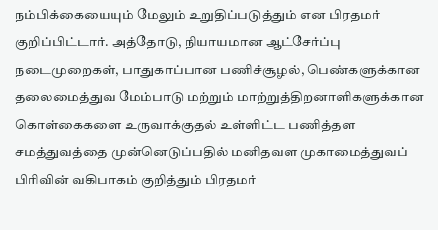நம்பிக்கையையும் மேலும் உறுதிப்படுத்தும் என பிரதமர் குறிப்பிட்டார். அத்தோடு, நியாயமான ஆட்சேர்ப்பு நடைமுறைகள், பாதுகாப்பான பணிச்சூழல், பெண்களுக்கான தலைமைத்துவ மேம்பாடு மற்றும் மாற்றுத்திறனாளிகளுக்கான கொள்கைகளை உருவாக்குதல் உள்ளிட்ட பணித்தள சமத்துவத்தை முன்னெடுப்பதில் மனிதவள முகாமைத்துவப் பிரிவின் வகிபாகம் குறித்தும் பிரதமர்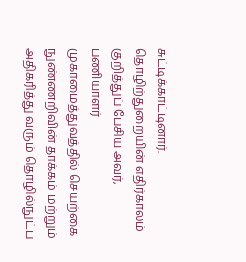சுட்டிக்காட்டினார்.
தொழிற்துறையின் எதிர்காலம் குறித்துப் பேசிய அவர், பணியாளர் முகாமைத்துவத்தில் செயற்கை நுண்ணறிவின் தாக்கம் மற்றும் அதிகரித்து வரும் தொழில்நுட்ப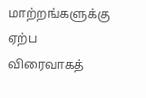மாற்றங்களுக்கு ஏற்ப விரைவாகத்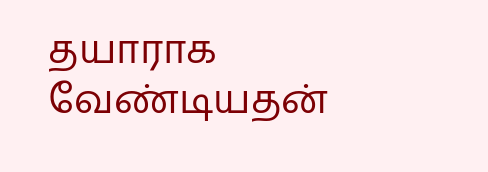தயாராக வேண்டியதன்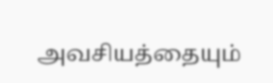அவசியத்தையும்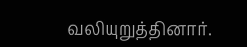வலியுறுத்தினார்.